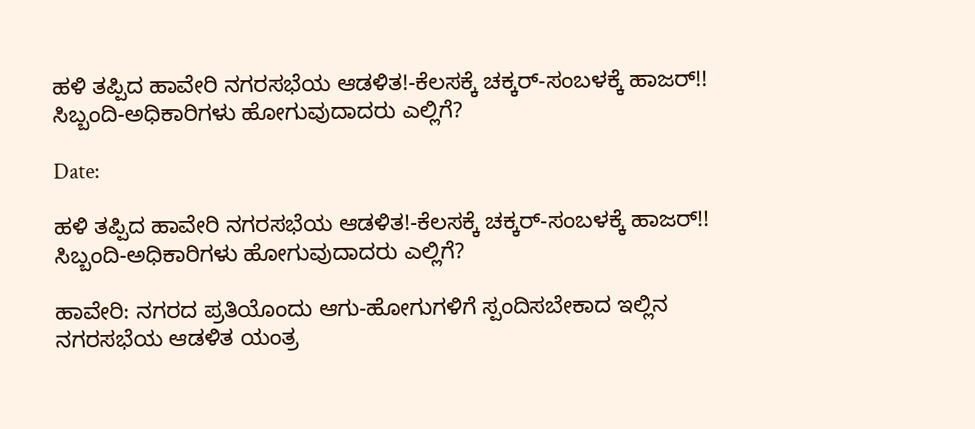ಹಳಿ ತಪ್ಪಿದ ಹಾವೇರಿ ನಗರಸಭೆಯ ಆಡಳಿತ!-ಕೆಲಸಕ್ಕೆ ಚಕ್ಕರ್-ಸಂಬಳಕ್ಕೆ ಹಾಜರ್!! ಸಿಬ್ಬಂದಿ-ಅಧಿಕಾರಿಗಳು ಹೋಗುವುದಾದರು ಎಲ್ಲಿಗೆ?

Date:

ಹಳಿ ತಪ್ಪಿದ ಹಾವೇರಿ ನಗರಸಭೆಯ ಆಡಳಿತ!-ಕೆಲಸಕ್ಕೆ ಚಕ್ಕರ್-ಸಂಬಳಕ್ಕೆ ಹಾಜರ್!! ಸಿಬ್ಬಂದಿ-ಅಧಿಕಾರಿಗಳು ಹೋಗುವುದಾದರು ಎಲ್ಲಿಗೆ?

ಹಾವೇರಿ: ನಗರದ ಪ್ರತಿಯೊಂದು ಆಗು-ಹೋಗುಗಳಿಗೆ ಸ್ಪಂದಿಸಬೇಕಾದ ಇಲ್ಲಿನ ನಗರಸಭೆಯ ಆಡಳಿತ ಯಂತ್ರ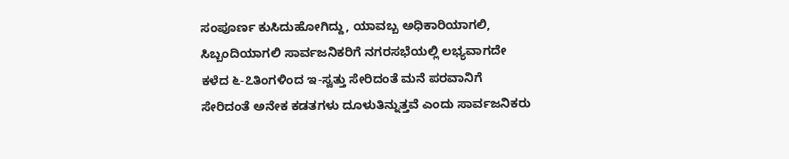ಸಂಪೂರ್ಣ ಕುಸಿದುಹೋಗಿದ್ದು, ಯಾವಬ್ಬ ಅಧಿಕಾರಿಯಾಗಲಿ, ಸಿಬ್ಬಂದಿಯಾಗಲಿ ಸಾರ್ವಜನಿಕರಿಗೆ ನಗರಸಭೆಯಲ್ಲಿ ಲಭ್ಯವಾಗದೇ ಕಳೆದ ೬-೭ತಿಂಗಳಿಂದ ಇ-ಸ್ವತ್ತು ಸೇರಿದಂತೆ ಮನೆ ಪರವಾನಿಗೆ ಸೇರಿದಂತೆ ಅನೇಕ ಕಡತಗಳು ದೂಳುತಿನ್ನುತ್ತವೆ ಎಂದು ಸಾರ್ವಜನಿಕರು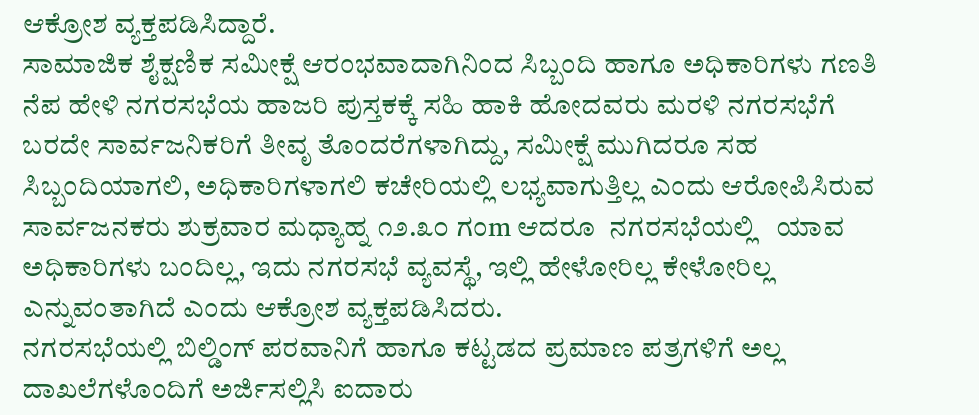ಆಕ್ರೋಶ ವ್ಯಕ್ತಪಡಿಸಿದ್ದಾರೆ.
ಸಾಮಾಜಿಕ ಶೈಕ್ಷಣಿಕ ಸಮೀಕ್ಷೆ ಆರಂಭವಾದಾಗಿನಿಂದ ಸಿಬ್ಬಂದಿ ಹಾಗೂ ಅಧಿಕಾರಿಗಳು ಗಣತಿ ನೆಪ ಹೇಳಿ ನಗರಸಭೆಯ ಹಾಜರಿ ಪುಸ್ತಕಕ್ಕೆ ಸಹಿ ಹಾಕಿ ಹೋದವರು ಮರಳಿ ನಗರಸಭೆಗೆ ಬರದೇ ಸಾರ್ವಜನಿಕರಿಗೆ ತೀವೃ ತೊಂದರೆಗಳಾಗಿದ್ದು, ಸಮೀಕ್ಷೆ ಮುಗಿದರೂ ಸಹ ಸಿಬ್ಬಂದಿಯಾಗಲಿ, ಅಧಿಕಾರಿಗಳಾಗಲಿ ಕಚೇರಿಯಲ್ಲಿ ಲಭ್ಯವಾಗುತ್ತಿಲ್ಲ ಎಂದು ಆರೋಪಿಸಿರುವ ಸಾರ್ವಜನಕರು ಶುಕ್ರವಾರ ಮಧ್ಯಾಹ್ನ ೧೨.೩೦ ಗಂm ಆದರೂ  ನಗರಸಭೆಯಲ್ಲಿ   ಯಾವ ಅಧಿಕಾರಿಗಳು ಬಂದಿಲ್ಲ, ಇದು ನಗರಸಭೆ ವ್ಯವಸ್ಥೆ, ಇಲ್ಲಿ ಹೇಳೋರಿಲ್ಲ ಕೇಳೋರಿಲ್ಲ ಎನ್ನುವಂತಾಗಿದೆ ಎಂದು ಆಕ್ರೋಶ ವ್ಯಕ್ತಪಡಿಸಿದರು.
ನಗರಸಭೆಯಲ್ಲಿ ಬಿಲ್ಡಿಂಗ್ ಪರವಾನಿಗೆ ಹಾಗೂ ಕಟ್ಟಡದ ಪ್ರಮಾಣ ಪತ್ರಗಳಿಗೆ ಅಲ್ಲ ದಾಖಲೆಗಳೊಂದಿಗೆ ಅರ್ಜಿಸಲ್ಲಿಸಿ ಐದಾರು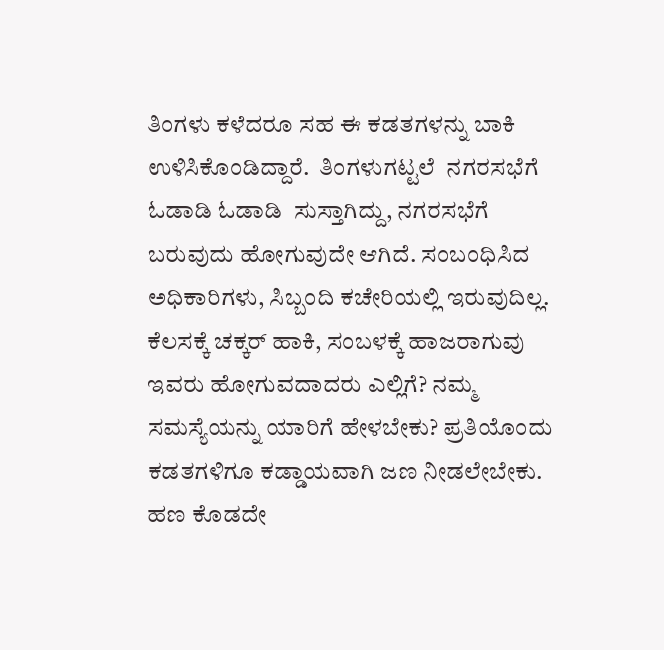ತಿಂಗಳು ಕಳೆದರೂ ಸಹ ಈ ಕಡತಗಳನ್ನು ಬಾಕಿ ಉಳಿಸಿಕೊಂಡಿದ್ದಾರೆ.  ತಿಂಗಳುಗಟ್ಟಲೆ  ನಗರಸಭೆಗೆ ಓಡಾಡಿ ಓಡಾಡಿ  ಸುಸ್ತಾಗಿದ್ದು, ನಗರಸಭೆಗೆ ಬರುವುದು ಹೋಗುವುದೇ ಆಗಿದೆ. ಸಂಬಂಧಿಸಿದ ಅಧಿಕಾರಿಗಳು, ಸಿಬ್ಬಂದಿ ಕಚೇರಿಯಲ್ಲಿ ಇರುವುದಿಲ್ಲ. ಕೆಲಸಕ್ಕೆ ಚಕ್ಕರ್ ಹಾಕಿ, ಸಂಬಳಕ್ಕೆ ಹಾಜರಾಗುವು  ಇವರು ಹೋಗುವದಾದರು ಎಲ್ಲಿಗೆ? ನಮ್ಮ ಸಮಸ್ಯೆಯನ್ನು ಯಾರಿಗೆ ಹೇಳಬೇಕು? ಪ್ರತಿಯೊಂದು ಕಡತಗಳಿಗೂ ಕಡ್ಡಾಯವಾಗಿ ಜಣ ನೀಡಲೇಬೇಕು. ಹಣ ಕೊಡದೇ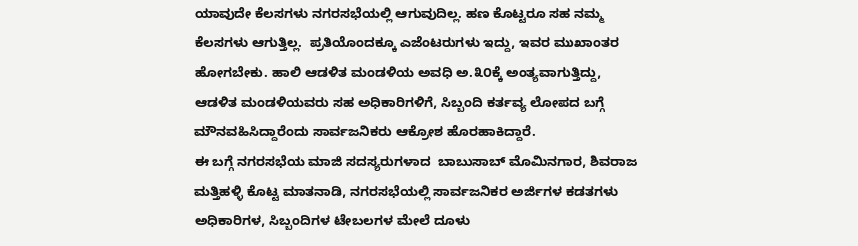ಯಾವುದೇ ಕೆಲಸಗಳು ನಗರಸಭೆಯಲ್ಲಿ ಆಗುವುದಿಲ್ಲ. ಹಣ ಕೊಟ್ಟರೂ ಸಹ ನಮ್ಮ ಕೆಲಸಗಳು ಆಗುತ್ತಿಲ್ಲ.  ಪ್ರತಿಯೊಂದಕ್ಕೂ ಎಜೆಂಟರುಗಳು ಇದ್ದು, ಇವರ ಮುಖಾಂತರ ಹೋಗಬೇಕು. ಹಾಲಿ ಆಡಳಿತ ಮಂಡಳಿಯ ಅವಧಿ ಅ.೩೦ಕ್ಕೆ ಅಂತ್ಯವಾಗುತ್ತಿದ್ದು, ಆಡಳಿತ ಮಂಡಳಿಯವರು ಸಹ ಅಧಿಕಾರಿಗಳಿಗೆ, ಸಿಬ್ಬಂದಿ ಕರ್ತವ್ಯ ಲೋಪದ ಬಗ್ಗೆ ಮೌನವಹಿಸಿದ್ದಾರೆಂದು ಸಾರ್ವಜನಿಕರು ಆಕ್ರೋಶ ಹೊರಹಾಕಿದ್ದಾರೆ.
ಈ ಬಗ್ಗೆ ನಗರಸಭೆಯ ಮಾಜಿ ಸದಸ್ಯರುಗಳಾದ  ಬಾಬುಸಾಬ್ ಮೊಮಿನಗಾರ, ಶಿವರಾಜ ಮತ್ತಿಹಳ್ಳಿ ಕೊಟ್ಟ ಮಾತನಾಡಿ, ನಗರಸಭೆಯಲ್ಲಿ ಸಾರ್ವಜನಿಕರ ಅರ್ಜಿಗಳ ಕಡತಗಳು ಅಧಿಕಾರಿಗಳ, ಸಿಬ್ಬಂದಿಗಳ ಟೇಬಲಗಳ ಮೇಲೆ ದೂಳು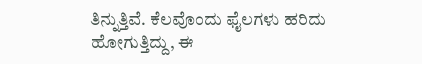ತಿನ್ನುತ್ತಿವೆ. ಕೆಲವೊಂದು ಫೈಲಗಳು ಹರಿದು ಹೋಗುತ್ತಿದ್ದು, ಈ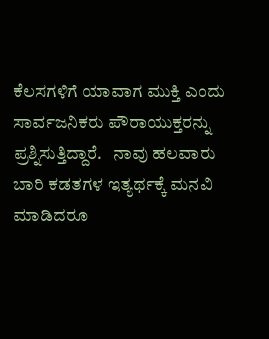ಕೆಲಸಗಳಿಗೆ ಯಾವಾಗ ಮುಕ್ತಿ ಎಂದು ಸಾರ್ವಜನಿಕರು ಪೌರಾಯುಕ್ತರನ್ನು ಪ್ರಶ್ನಿಸುತ್ತಿದ್ದಾರೆ.   ನಾವು ಹಲವಾರು ಬಾರಿ ಕಡತಗಳ ಇತ್ಯರ್ಥಕ್ಕೆ ಮನವಿ ಮಾಡಿದರೂ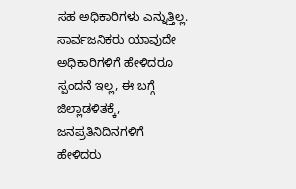ಸಹ ಅಧಿಕಾರಿಗಳು ಎನ್ನುತ್ತಿಲ್ಲ. ಸಾರ್ವಜನಿಕರು ಯಾವುದೇ ಅಧಿಕಾರಿಗಳಿಗೆ ಹೇಳಿದರೂ ಸ್ಪಂದನೆ ಇಲ್ಲ, ಈ ಬಗ್ಗೆ ಜಿಲ್ಲಾಡಳಿತಕ್ಕೆ,  ಜನಪ್ರತಿನಿದಿನಗಳಿಗೆ ಹೇಳಿದರು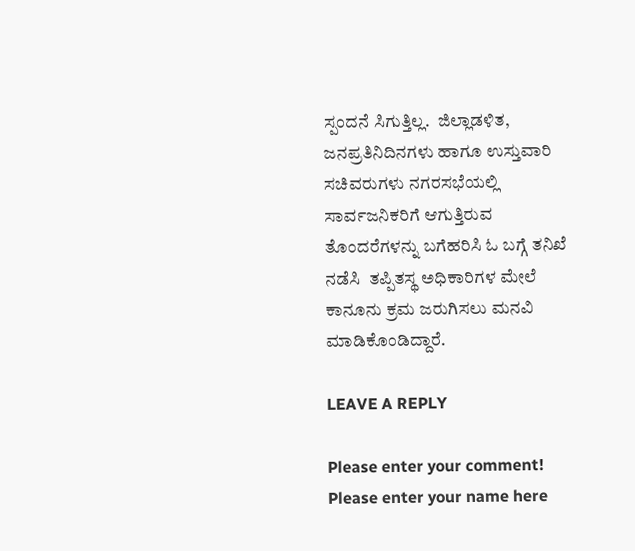ಸ್ಪಂದನೆ ಸಿಗುತ್ತಿಲ್ಲ.  ಜಿಲ್ಲಾಡಳಿತ, ಜನಪ್ರತಿನಿದಿನಗಳು ಹಾಗೂ ಉಸ್ತುವಾರಿ ಸಚಿವರುಗಳು ನಗರಸಭೆಯಲ್ಲಿ ಸಾರ್ವಜನಿಕರಿಗೆ ಆಗುತ್ತಿರುವ ತೊಂದರೆಗಳನ್ನು ಬಗೆಹರಿಸಿ ಓ ಬಗ್ಗೆ ತನಿಖೆ ನಡೆಸಿ  ತಪ್ಪಿತಸ್ಥ ಅಧಿಕಾರಿಗಳ ಮೇಲೆ  ಕಾನೂನು ಕ್ರಮ ಜರುಗಿಸಲು ಮನವಿ ಮಾಡಿಕೊಂಡಿದ್ದಾರೆ.

LEAVE A REPLY

Please enter your comment!
Please enter your name here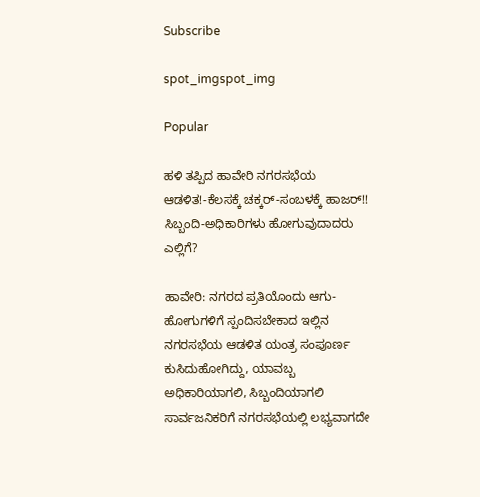Subscribe

spot_imgspot_img

Popular

ಹಳಿ ತಪ್ಪಿದ ಹಾವೇರಿ ನಗರಸಭೆಯ ಆಡಳಿತ!-ಕೆಲಸಕ್ಕೆ ಚಕ್ಕರ್-ಸಂಬಳಕ್ಕೆ ಹಾಜರ್!! ಸಿಬ್ಬಂದಿ-ಅಧಿಕಾರಿಗಳು ಹೋಗುವುದಾದರು ಎಲ್ಲಿಗೆ?

ಹಾವೇರಿ: ನಗರದ ಪ್ರತಿಯೊಂದು ಆಗು-ಹೋಗುಗಳಿಗೆ ಸ್ಪಂದಿಸಬೇಕಾದ ಇಲ್ಲಿನ ನಗರಸಭೆಯ ಆಡಳಿತ ಯಂತ್ರ ಸಂಪೂರ್ಣ ಕುಸಿದುಹೋಗಿದ್ದು, ಯಾವಬ್ಬ ಅಧಿಕಾರಿಯಾಗಲಿ, ಸಿಬ್ಬಂದಿಯಾಗಲಿ ಸಾರ್ವಜನಿಕರಿಗೆ ನಗರಸಭೆಯಲ್ಲಿ ಲಭ್ಯವಾಗದೇ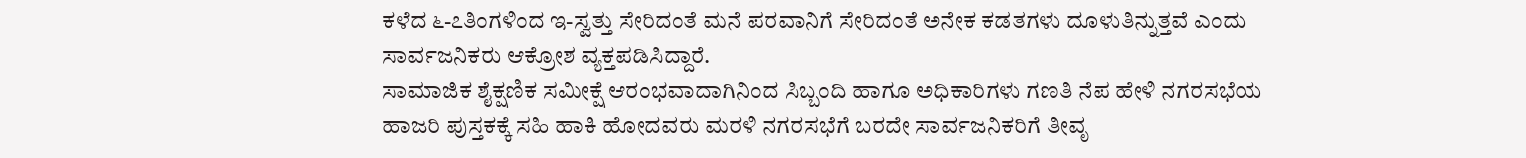ಕಳೆದ ೬-೭ತಿಂಗಳಿಂದ ಇ-ಸ್ವತ್ತು ಸೇರಿದಂತೆ ಮನೆ ಪರವಾನಿಗೆ ಸೇರಿದಂತೆ ಅನೇಕ ಕಡತಗಳು ದೂಳುತಿನ್ನುತ್ತವೆ ಎಂದು ಸಾರ್ವಜನಿಕರು ಆಕ್ರೋಶ ವ್ಯಕ್ತಪಡಿಸಿದ್ದಾರೆ.
ಸಾಮಾಜಿಕ ಶೈಕ್ಷಣಿಕ ಸಮೀಕ್ಷೆ ಆರಂಭವಾದಾಗಿನಿಂದ ಸಿಬ್ಬಂದಿ ಹಾಗೂ ಅಧಿಕಾರಿಗಳು ಗಣತಿ ನೆಪ ಹೇಳಿ ನಗರಸಭೆಯ ಹಾಜರಿ ಪುಸ್ತಕಕ್ಕೆ ಸಹಿ ಹಾಕಿ ಹೋದವರು ಮರಳಿ ನಗರಸಭೆಗೆ ಬರದೇ ಸಾರ್ವಜನಿಕರಿಗೆ ತೀವೃ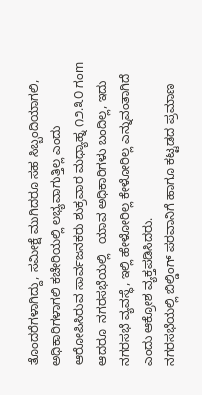ತೊಂದರೆಗಳಾಗಿದ್ದು, ಸಮೀಕ್ಷೆ ಮುಗಿದರೂ ಸಹ ಸಿಬ್ಬಂದಿಯಾಗಲಿ, ಅಧಿಕಾರಿಗಳಾಗಲಿ ಕಚೇರಿಯಲ್ಲಿ ಲಭ್ಯವಾಗುತ್ತಿಲ್ಲ ಎಂದು ಆರೋಪಿಸಿರುವ ಸಾರ್ವಜನಕರು ಶುಕ್ರವಾರ ಮಧ್ಯಾಹ್ನ ೧೨.೩೦ ಗಂm ಆದರೂ  ನಗರಸಭೆಯಲ್ಲಿ   ಯಾವ ಅಧಿಕಾರಿಗಳು ಬಂದಿಲ್ಲ, ಇದು ನಗರಸಭೆ ವ್ಯವಸ್ಥೆ, ಇಲ್ಲಿ ಹೇಳೋರಿಲ್ಲ ಕೇಳೋರಿಲ್ಲ ಎನ್ನುವಂತಾಗಿದೆ ಎಂದು ಆಕ್ರೋಶ ವ್ಯಕ್ತಪಡಿಸಿದರು.
ನಗರಸಭೆಯಲ್ಲಿ ಬಿಲ್ಡಿಂಗ್ ಪರವಾನಿಗೆ ಹಾಗೂ ಕಟ್ಟಡದ ಪ್ರಮಾಣ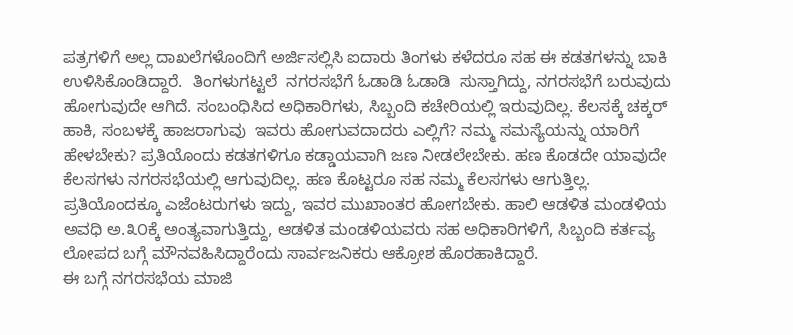ಪತ್ರಗಳಿಗೆ ಅಲ್ಲ ದಾಖಲೆಗಳೊಂದಿಗೆ ಅರ್ಜಿಸಲ್ಲಿಸಿ ಐದಾರು ತಿಂಗಳು ಕಳೆದರೂ ಸಹ ಈ ಕಡತಗಳನ್ನು ಬಾಕಿ ಉಳಿಸಿಕೊಂಡಿದ್ದಾರೆ.  ತಿಂಗಳುಗಟ್ಟಲೆ  ನಗರಸಭೆಗೆ ಓಡಾಡಿ ಓಡಾಡಿ  ಸುಸ್ತಾಗಿದ್ದು, ನಗರಸಭೆಗೆ ಬರುವುದು ಹೋಗುವುದೇ ಆಗಿದೆ. ಸಂಬಂಧಿಸಿದ ಅಧಿಕಾರಿಗಳು, ಸಿಬ್ಬಂದಿ ಕಚೇರಿಯಲ್ಲಿ ಇರುವುದಿಲ್ಲ. ಕೆಲಸಕ್ಕೆ ಚಕ್ಕರ್ ಹಾಕಿ, ಸಂಬಳಕ್ಕೆ ಹಾಜರಾಗುವು  ಇವರು ಹೋಗುವದಾದರು ಎಲ್ಲಿಗೆ? ನಮ್ಮ ಸಮಸ್ಯೆಯನ್ನು ಯಾರಿಗೆ ಹೇಳಬೇಕು? ಪ್ರತಿಯೊಂದು ಕಡತಗಳಿಗೂ ಕಡ್ಡಾಯವಾಗಿ ಜಣ ನೀಡಲೇಬೇಕು. ಹಣ ಕೊಡದೇ ಯಾವುದೇ ಕೆಲಸಗಳು ನಗರಸಭೆಯಲ್ಲಿ ಆಗುವುದಿಲ್ಲ. ಹಣ ಕೊಟ್ಟರೂ ಸಹ ನಮ್ಮ ಕೆಲಸಗಳು ಆಗುತ್ತಿಲ್ಲ.  ಪ್ರತಿಯೊಂದಕ್ಕೂ ಎಜೆಂಟರುಗಳು ಇದ್ದು, ಇವರ ಮುಖಾಂತರ ಹೋಗಬೇಕು. ಹಾಲಿ ಆಡಳಿತ ಮಂಡಳಿಯ ಅವಧಿ ಅ.೩೦ಕ್ಕೆ ಅಂತ್ಯವಾಗುತ್ತಿದ್ದು, ಆಡಳಿತ ಮಂಡಳಿಯವರು ಸಹ ಅಧಿಕಾರಿಗಳಿಗೆ, ಸಿಬ್ಬಂದಿ ಕರ್ತವ್ಯ ಲೋಪದ ಬಗ್ಗೆ ಮೌನವಹಿಸಿದ್ದಾರೆಂದು ಸಾರ್ವಜನಿಕರು ಆಕ್ರೋಶ ಹೊರಹಾಕಿದ್ದಾರೆ.
ಈ ಬಗ್ಗೆ ನಗರಸಭೆಯ ಮಾಜಿ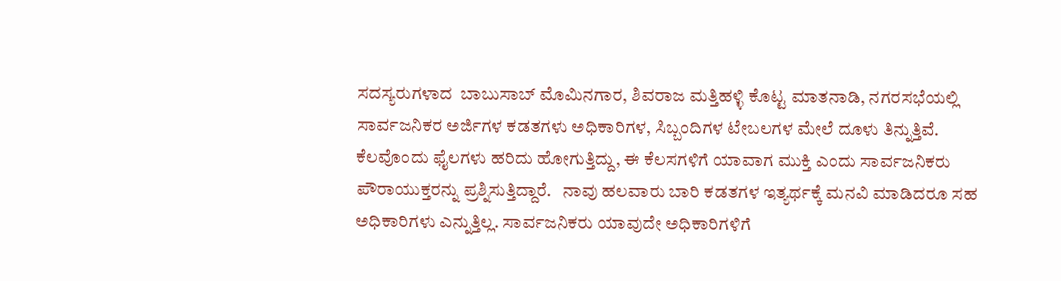ಸದಸ್ಯರುಗಳಾದ  ಬಾಬುಸಾಬ್ ಮೊಮಿನಗಾರ, ಶಿವರಾಜ ಮತ್ತಿಹಳ್ಳಿ ಕೊಟ್ಟ ಮಾತನಾಡಿ, ನಗರಸಭೆಯಲ್ಲಿ ಸಾರ್ವಜನಿಕರ ಅರ್ಜಿಗಳ ಕಡತಗಳು ಅಧಿಕಾರಿಗಳ, ಸಿಬ್ಬಂದಿಗಳ ಟೇಬಲಗಳ ಮೇಲೆ ದೂಳು ತಿನ್ನುತ್ತಿವೆ. ಕೆಲವೊಂದು ಫೈಲಗಳು ಹರಿದು ಹೋಗುತ್ತಿದ್ದು, ಈ ಕೆಲಸಗಳಿಗೆ ಯಾವಾಗ ಮುಕ್ತಿ ಎಂದು ಸಾರ್ವಜನಿಕರು ಪೌರಾಯುಕ್ತರನ್ನು ಪ್ರಶ್ನಿಸುತ್ತಿದ್ದಾರೆ.   ನಾವು ಹಲವಾರು ಬಾರಿ ಕಡತಗಳ ಇತ್ಯರ್ಥಕ್ಕೆ ಮನವಿ ಮಾಡಿದರೂ ಸಹ ಅಧಿಕಾರಿಗಳು ಎನ್ನುತ್ತಿಲ್ಲ. ಸಾರ್ವಜನಿಕರು ಯಾವುದೇ ಅಧಿಕಾರಿಗಳಿಗೆ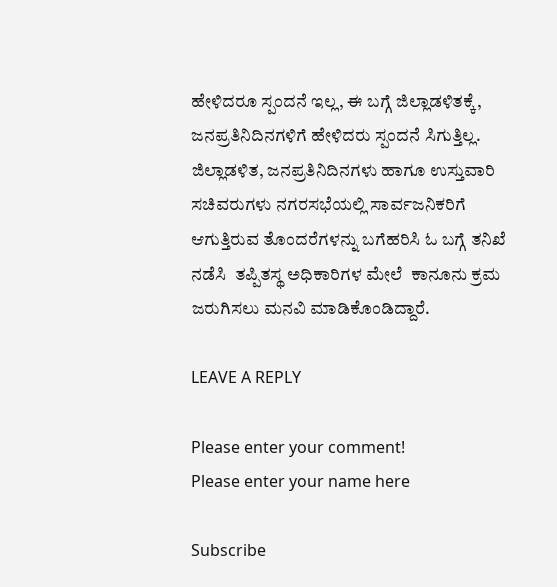ಹೇಳಿದರೂ ಸ್ಪಂದನೆ ಇಲ್ಲ, ಈ ಬಗ್ಗೆ ಜಿಲ್ಲಾಡಳಿತಕ್ಕೆ,  ಜನಪ್ರತಿನಿದಿನಗಳಿಗೆ ಹೇಳಿದರು ಸ್ಪಂದನೆ ಸಿಗುತ್ತಿಲ್ಲ.  ಜಿಲ್ಲಾಡಳಿತ, ಜನಪ್ರತಿನಿದಿನಗಳು ಹಾಗೂ ಉಸ್ತುವಾರಿ ಸಚಿವರುಗಳು ನಗರಸಭೆಯಲ್ಲಿ ಸಾರ್ವಜನಿಕರಿಗೆ ಆಗುತ್ತಿರುವ ತೊಂದರೆಗಳನ್ನು ಬಗೆಹರಿಸಿ ಓ ಬಗ್ಗೆ ತನಿಖೆ ನಡೆಸಿ  ತಪ್ಪಿತಸ್ಥ ಅಧಿಕಾರಿಗಳ ಮೇಲೆ  ಕಾನೂನು ಕ್ರಮ ಜರುಗಿಸಲು ಮನವಿ ಮಾಡಿಕೊಂಡಿದ್ದಾರೆ.

LEAVE A REPLY

Please enter your comment!
Please enter your name here

Subscribe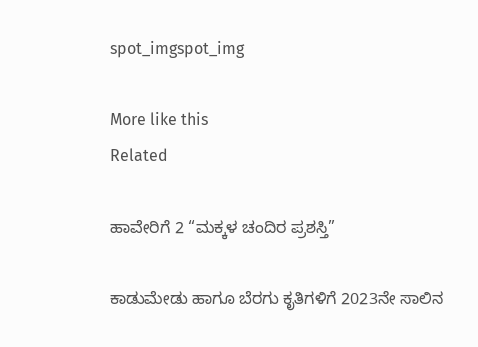spot_imgspot_img

More like this
Related

ಹಾವೇರಿಗೆ 2 “ಮಕ್ಕಳ ಚಂದಿರ ಪ್ರಶಸ್ತಿ”

ಕಾಡುಮೇಡು ಹಾಗೂ ಬೆರಗು ಕೃತಿಗಳಿಗೆ 2023ನೇ ಸಾಲಿನ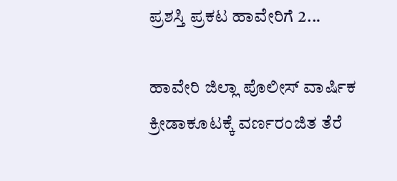ಪ್ರಶಸ್ತಿ ಪ್ರಕಟ ಹಾವೇರಿಗೆ 2...

ಹಾವೇರಿ ಜಿಲ್ಲಾ ಪೊಲೀಸ್ ವಾರ್ಷಿಕ ಕ್ರೀಡಾಕೂಟಕ್ಕೆ ವರ್ಣರಂಜಿತ ತೆರೆ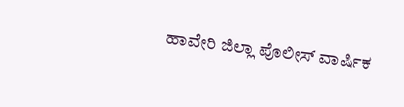ಹಾವೇರಿ ಜಿಲ್ಲಾ ಪೊಲೀಸ್ ವಾರ್ಷಿಕ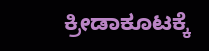ಕ್ರೀಡಾಕೂಟಕ್ಕೆ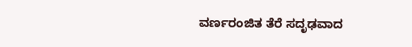ವರ್ಣರಂಜಿತ ತೆರೆ ಸದೃಢವಾದ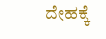ದೇಹಕ್ಕೆ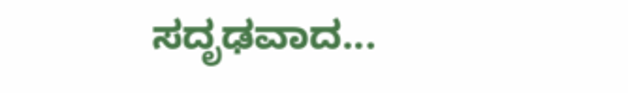ಸದೃಢವಾದ...